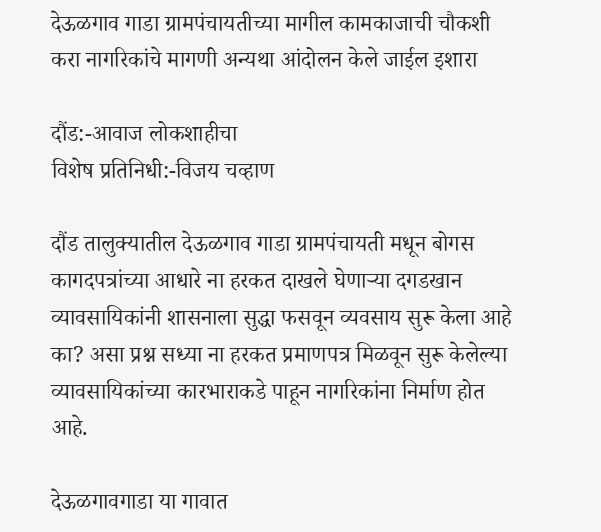देऊळगाव गाडा ग्रामपंचायतीच्या मागील कामकाजाची चौकशी करा नागरिकांचे मागणी अन्यथा आंदोलन केले जाईल इशारा

दौंड:-आवाज लोकशाहीचा
विशेष प्रतिनिधी:-विजय चव्हाण

दौंड तालुक्यातील देऊळगाव गाडा ग्रामपंचायती मधून बोगस कागदपत्रांच्या आधारे ना हरकत दाखले घेणाऱ्या दगडखान व्यावसायिकांनी शासनाला सुद्धा फसवून व्यवसाय सुरू केला आहे का? असा प्रश्न सध्या ना हरकत प्रमाणपत्र मिळवून सुरू केलेल्या व्यावसायिकांच्या कारभाराकडे पाहून नागरिकांना निर्माण होत आहे.

देऊळगावगाडा या गावात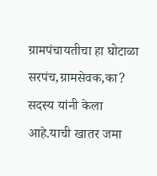ग्रामपंचायतीचा हा घोटाळा सरपंच,ग्रामसेवक,का? सदस्य यांनी केला आहे.याची खातर जमा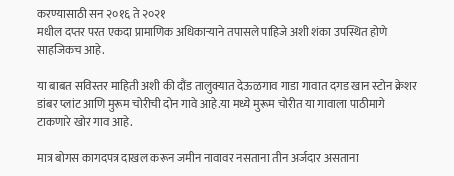करण्यासाठी सन २०१६ ते २०२१
मधील दप्तर परत एकदा प्रामाणिक अधिकाऱ्याने तपासले पाहिजे अशी शंका उपस्थित होणे साहजिकच आहे.

या बाबत सविस्तर माहिती अशी की दौंड तालुक्यात देऊळगाव गाडा गावात दगड खान स्टोन क्रेशर डांबर प्लांट आणि मुरूम चोरीची दोन गावे आहे.या मध्ये मुरूम चोरीत या गावाला पाठीमागे टाकणारे खोर गाव आहे.

मात्र बोगस कागदपत्र दाखल करून जमीन नावावर नसताना तीन अर्जदार असताना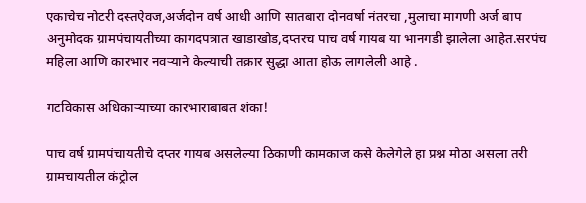एकाचेच नोटरी दस्तऐवज,अर्जदोन वर्ष आधी आणि सातबारा दोनवर्षा नंतरचा ,मुलाचा मागणी अर्ज बाप अनुमोदक ग्रामपंचायतीच्या कागदपत्रात खाडाखोड,दप्तरच पाच वर्ष गायब या भानगडी झालेला आहेत.सरपंच महिला आणि कारभार नवऱ्याने केल्याची तक्रार सुद्धा आता होऊ लागलेली आहे .

गटविकास अधिकाऱ्याच्या कारभाराबाबत शंका!

पाच वर्ष ग्रामपंचायतीचे दप्तर गायब असलेल्या ठिकाणी कामकाज कसे केलेगेले हा प्रश्न मोठा असला तरी ग्रामचायतील कंट्रोल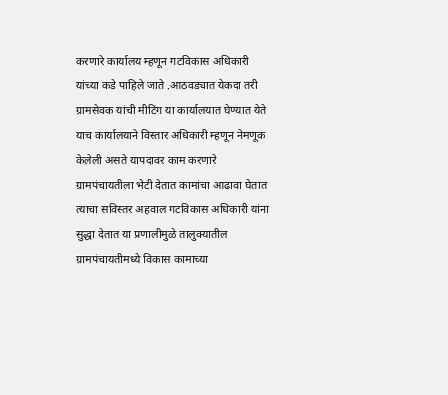करणारे कार्यालय म्हणून गटविकास अधिकारी यांच्या कडे पाहिले जाते .आठवड्यात येकदा तरी ग्रामसेवक यांची मीटिंग या कार्यालयात घेण्यात येते याच कार्यालयाने विस्तार अधिकारी म्हणून नेमणूक केलेली असते यापदावर काम करणारे ग्रामपंचायतीला भेटी देतात कामांचा आढावा घेतात त्याचा सविस्तर अहवाल गटविकास अधिकारी यांना सुद्धा देतात या प्रणालीमुळे तालुक्यातील ग्रामपंचायतीमध्ये विकास कामाच्या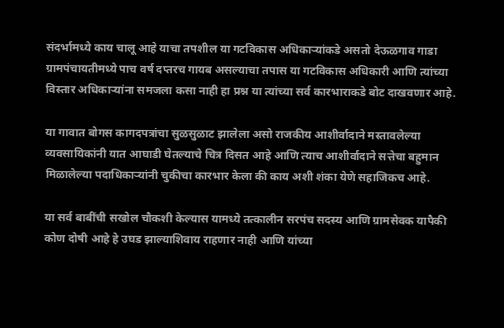संदर्भामध्ये काय चालू आहे याचा तपशील या गटविकास अधिकाऱ्यांकडे असतो देऊळगाव गाडा ग्रामपंचायतीमध्ये पाच वर्ष दप्तरच गायब असल्याचा तपास या गटविकास अधिकारी आणि त्यांच्या विस्तार अधिकाऱ्यांना समजला कसा नाही हा प्रश्न या त्यांच्या सर्व कारभाराकडे बोट दाखवणार आहे.

या गावात बोगस कागदपत्रांचा सुळसुळाट झालेला असो राजकीय आशीर्वादाने मस्तावलेल्या व्यवसायिकांनी यात आघाडी घेतल्याचे चित्र दिसत आहे आणि त्याच आशीर्वादाने सत्तेचा बहुमान मिळालेल्या पदाधिकाऱ्यांनी चुकीचा कारभार केला की काय अशी शंका येणे सहाजिकच आहे.

या सर्व बाबींची सखोल चौकशी केल्यास यामध्ये तत्कालीन सरपंच सदस्य आणि ग्रामसेवक यापैकी कोण दोषी आहे हे उघड झाल्याशिवाय राहणार नाही आणि यांच्या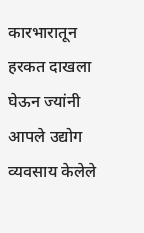कारभारातून हरकत दाखला घेऊन ज्यांनी आपले उद्योग व्यवसाय केलेले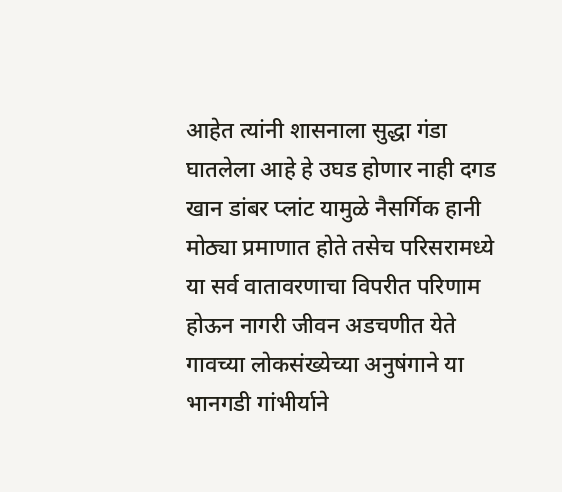आहेत त्यांनी शासनाला सुद्धा गंडा घातलेला आहे हे उघड होणार नाही दगड खान डांबर प्लांट यामुळे नैसर्गिक हानी मोठ्या प्रमाणात होते तसेच परिसरामध्ये या सर्व वातावरणाचा विपरीत परिणाम होऊन नागरी जीवन अडचणीत येते गावच्या लोकसंख्येच्या अनुषंगाने या भानगडी गांभीर्याने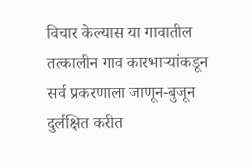विचार केल्यास या गावातील तत्कालीन गाव कारभाऱ्यांकडून सर्व प्रकरणाला जाणून-बुजून दुर्लक्षित करीत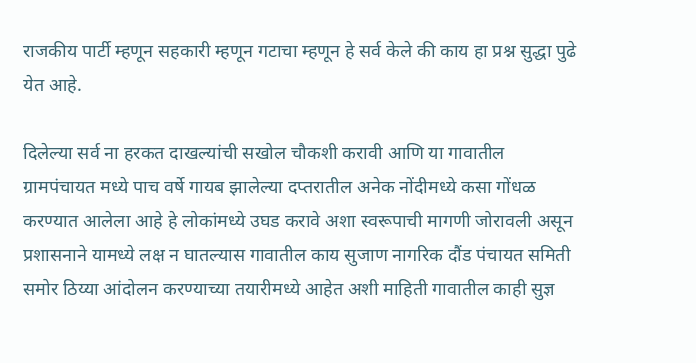राजकीय पार्टी म्हणून सहकारी म्हणून गटाचा म्हणून हे सर्व केले की काय हा प्रश्न सुद्धा पुढे येत आहे.

दिलेल्या सर्व ना हरकत दाखल्यांची सखोल चौकशी करावी आणि या गावातील ग्रामपंचायत मध्ये पाच वर्षे गायब झालेल्या दप्तरातील अनेक नोंदीमध्ये कसा गोंधळ करण्यात आलेला आहे हे लोकांमध्ये उघड करावे अशा स्वरूपाची मागणी जोरावली असून प्रशासनाने यामध्ये लक्ष न घातल्यास गावातील काय सुजाण नागरिक दौंड पंचायत समिती समोर ठिय्या आंदोलन करण्याच्या तयारीमध्ये आहेत अशी माहिती गावातील काही सुज्ञ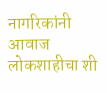नागरिकांनी आवाज लोकशाहीचा शी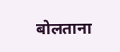बोलताना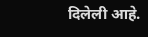दिलेली आहे.